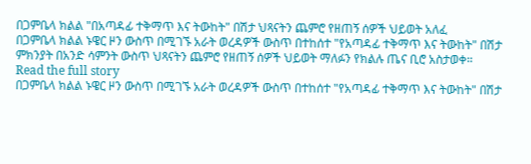በጋምቤላ ክልል "በአጣዳፊ ተቅማጥ እና ትውከት" በሽታ ህጻናትን ጨምሮ የዘጠኝ ሰዎች ህይወት አለፈ
በጋምቤላ ክልል ኑዌር ዞን ውስጥ በሚገኙ አራት ወረዳዎች ውስጥ በተከሰተ "የአጣዳፊ ተቅማጥ እና ትውከት" በሽታ ምክንያት በአንድ ሳምንት ውስጥ ህጻናትን ጨምሮ የዘጠኝ ሰዎች ህይወት ማለፉን የክልሉ ጤና ቢሮ አስታወቀ።
Read the full story
በጋምቤላ ክልል ኑዌር ዞን ውስጥ በሚገኙ አራት ወረዳዎች ውስጥ በተከሰተ "የአጣዳፊ ተቅማጥ እና ትውከት" በሽታ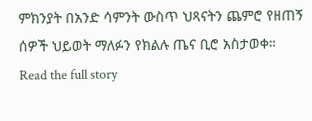ምክንያት በአንድ ሳምንት ውስጥ ህጻናትን ጨምሮ የዘጠኝ ሰዎች ህይወት ማለፉን የክልሉ ጤና ቢሮ አስታወቀ።
Read the full story